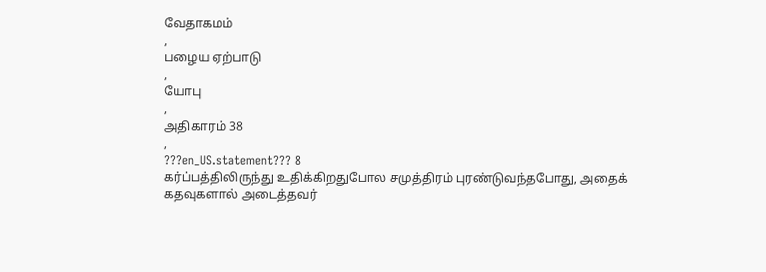வேதாகமம்
,
பழைய ஏற்பாடு
,
யோபு
,
அதிகாரம் 38
,
???en_US.statement??? 8
கர்ப்பத்திலிருந்து உதிக்கிறதுபோல சமுத்திரம் புரண்டுவந்தபோது, அதைக் கதவுகளால் அடைத்தவர்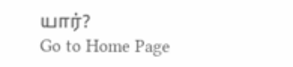யார்?
Go to Home Page